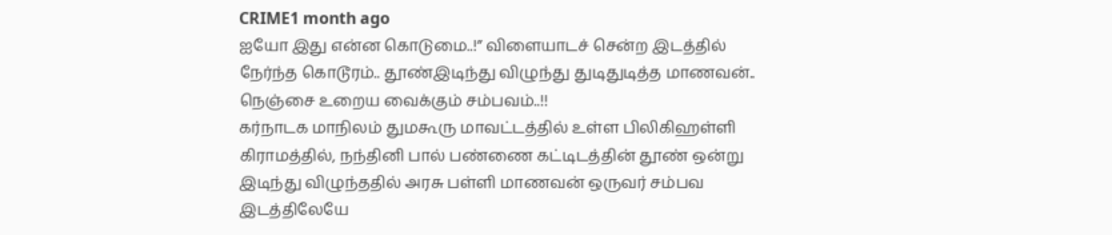CRIME1 month ago
ஐயோ இது என்ன கொடுமை..!” விளையாடச் சென்ற இடத்தில் நேர்ந்த கொடூரம்.. தூண்இடிந்து விழுந்து துடிதுடித்த மாணவன்.. நெஞ்சை உறைய வைக்கும் சம்பவம்..!!
கர்நாடக மாநிலம் துமகூரு மாவட்டத்தில் உள்ள பிலிகிஹள்ளி கிராமத்தில், நந்தினி பால் பண்ணை கட்டிடத்தின் தூண் ஒன்று இடிந்து விழுந்ததில் அரசு பள்ளி மாணவன் ஒருவர் சம்பவ இடத்திலேயே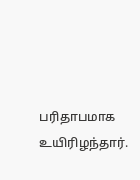பரிதாபமாக உயிரிழந்தார்.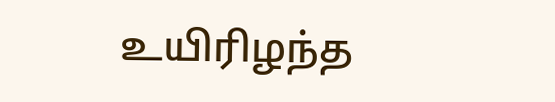உயிரிழந்த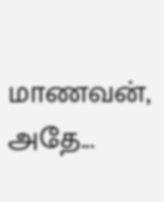மாணவன், அதே...